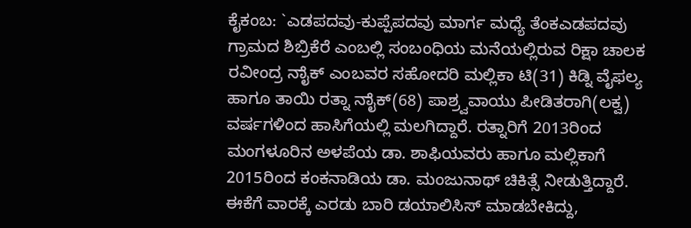ಕೈಕಂಬ: `ಎಡಪದವು-ಕುಪ್ಪೆಪದವು ಮಾರ್ಗ ಮಧ್ಯೆ ತೆಂಕಎಡಪದವು ಗ್ರಾಮದ ಶಿಬ್ರಿಕೆರೆ ಎಂಬಲ್ಲಿ ಸಂಬಂಧಿಯ ಮನೆಯಲ್ಲಿರುವ ರಿಕ್ಷಾ ಚಾಲಕ ರವೀಂದ್ರ ನಾೈಕ್ ಎಂಬವರ ಸಹೋದರಿ ಮಲ್ಲಿಕಾ ಟಿ(31) ಕಿಡ್ನಿ ವೈಫಲ್ಯ ಹಾಗೂ ತಾಯಿ ರತ್ನಾ ನಾೈಕ್(68) ಪಾಶ್ರ್ವವಾಯು ಪೀಡಿತರಾಗಿ(ಲಕ್ವ) ವರ್ಷಗಳಿಂದ ಹಾಸಿಗೆಯಲ್ಲಿ ಮಲಗಿದ್ದಾರೆ. ರತ್ನಾರಿಗೆ 2013ರಿಂದ ಮಂಗಳೂರಿನ ಅಳಪೆಯ ಡಾ. ಶಾಫಿಯವರು ಹಾಗೂ ಮಲ್ಲಿಕಾಗೆ 2015ರಿಂದ ಕಂಕನಾಡಿಯ ಡಾ. ಮಂಜುನಾಥ್ ಚಿಕಿತ್ಸೆ ನೀಡುತ್ತಿದ್ದಾರೆ. ಈಕೆಗೆ ವಾರಕ್ಕೆ ಎರಡು ಬಾರಿ ಡಯಾಲಿಸಿಸ್ ಮಾಡಬೇಕಿದ್ದು,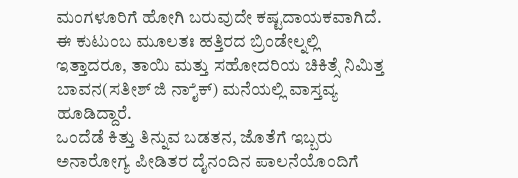ಮಂಗಳೂರಿಗೆ ಹೋಗಿ ಬರುವುದೇ ಕಷ್ಟದಾಯಕವಾಗಿದೆ. ಈ ಕುಟುಂಬ ಮೂಲತಃ ಹತ್ತಿರದ ಬ್ರಿಂಡೇಲ್ನಲ್ಲಿ ಇತ್ತಾದರೂ, ತಾಯಿ ಮತ್ತು ಸಹೋದರಿಯ ಚಿಕಿತ್ಸೆ ನಿಮಿತ್ತ ಬಾವನ(ಸತೀಶ್ ಜಿ ನಾೈಕ್) ಮನೆಯಲ್ಲಿ ವಾಸ್ತವ್ಯ ಹೂಡಿದ್ದಾರೆ.
ಒಂದೆಡೆ ಕಿತ್ತು ತಿನ್ನುವ ಬಡತನ, ಜೊತೆಗೆ ಇಬ್ಬರು ಅನಾರೋಗ್ಯ ಪೀಡಿತರ ದೈನಂದಿನ ಪಾಲನೆಯೊಂದಿಗೆ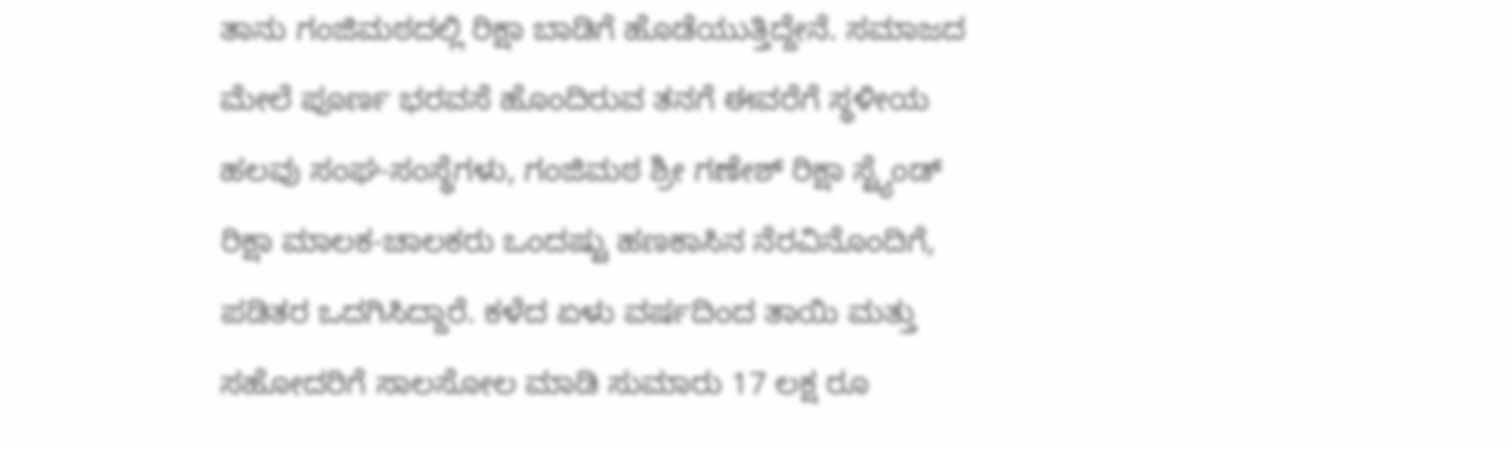ತಾನು ಗಂಜಿಮಠದಲ್ಲಿ ರಿಕ್ಷಾ ಬಾಡಿಗೆ ಹೊಡೆಯುತ್ತಿದ್ದೇನೆ. ಸಮಾಜದ ಮೇಲೆ ಪೂರ್ಣ ಭರವಸೆ ಹೊಂದಿರುವ ತನಗೆ ಈವರೆಗೆ ಸ್ಥಳೀಯ ಹಲವು ಸಂಘ-ಸಂಸ್ಥೆಗಳು, ಗಂಜಿಮಠ ಶ್ರೀ ಗಣೇಶ್ ರಿಕ್ಷಾ ಸ್ಟ್ಯೆಂಡ್ ರಿಕ್ಷಾ ಮಾಲಕ-ಚಾಲಕರು ಒಂದಷ್ಟು ಹಣಕಾಸಿನ ನೆರವಿನೊಂದಿಗೆ, ಪಡಿತರ ಒದಗಿಸಿದ್ದಾರೆ. ಕಳೆದ ಏಳು ವರ್ಷದಿಂದ ತಾಯಿ ಮತ್ತು ಸಹೋದರಿಗೆ ಸಾಲಸೋಲ ಮಾಡಿ ಸುಮಾರು 17 ಲಕ್ಷ ರೂ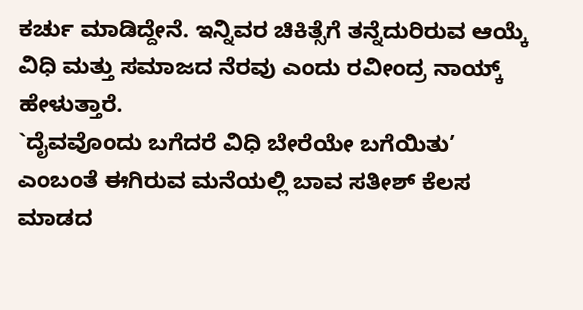ಕರ್ಚು ಮಾಡಿದ್ದೇನೆ. ಇನ್ನಿವರ ಚಿಕಿತ್ಸೆಗೆ ತನ್ನೆದುರಿರುವ ಆಯ್ಕೆ ವಿಧಿ ಮತ್ತು ಸಮಾಜದ ನೆರವು ಎಂದು ರವೀಂದ್ರ ನಾಯ್ಕ್ ಹೇಳುತ್ತಾರೆ.
`ದೈವವೊಂದು ಬಗೆದರೆ ವಿಧಿ ಬೇರೆಯೇ ಬಗೆಯಿತು’ ಎಂಬಂತೆ ಈಗಿರುವ ಮನೆಯಲ್ಲಿ ಬಾವ ಸತೀಶ್ ಕೆಲಸ ಮಾಡದ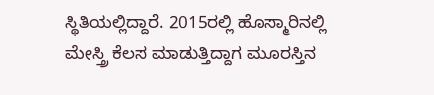ಸ್ಥಿತಿಯಲ್ಲಿದ್ದಾರೆ. 2015ರಲ್ಲಿ ಹೊಸ್ಮಾರಿನಲ್ಲಿ ಮೇಸ್ತ್ರಿ ಕೆಲಸ ಮಾಡುತ್ತಿದ್ದಾಗ ಮೂರಸ್ತಿನ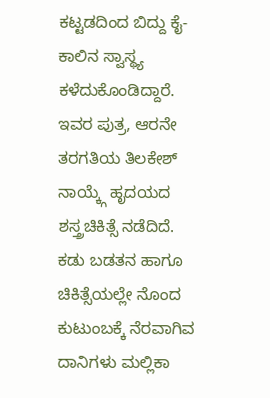ಕಟ್ಟಡದಿಂದ ಬಿದ್ದು ಕೈ-ಕಾಲಿನ ಸ್ವಾಸ್ಥ್ಯ ಕಳೆದುಕೊಂಡಿದ್ದಾರೆ. ಇವರ ಪುತ್ರ, ಆರನೇ ತರಗತಿಯ ತಿಲಕೇಶ್ ನಾಯ್ಕ್ಗೆ ಹೃದಯದ ಶಸ್ತ್ರಚಿಕಿತ್ಸೆ ನಡೆದಿದೆ. ಕಡು ಬಡತನ ಹಾಗೂ ಚಿಕಿತ್ಸೆಯಲ್ಲೇ ನೊಂದ ಕುಟುಂಬಕ್ಕೆ ನೆರವಾಗಿವ ದಾನಿಗಳು ಮಲ್ಲಿಕಾ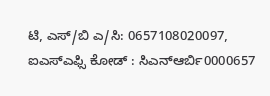ಟಿ, ಎಸ್/ಬಿ ಎ/ಸಿ: 0657108020097, ಐಎಸ್ಎಫ್ಸಿ ಕೋಡ್ : ಸಿಎನ್ಆರ್ಬಿ0000657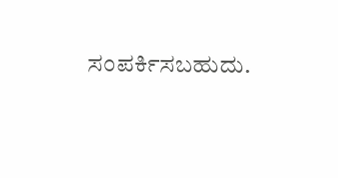ಸಂಪರ್ಕಿಸಬಹುದು.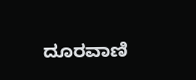ದೂರವಾಣಿ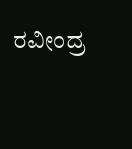ರವೀಂದ್ರ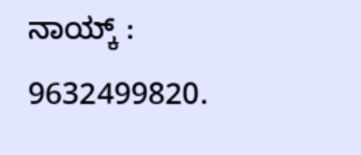ನಾಯ್ಕ್ : 9632499820.